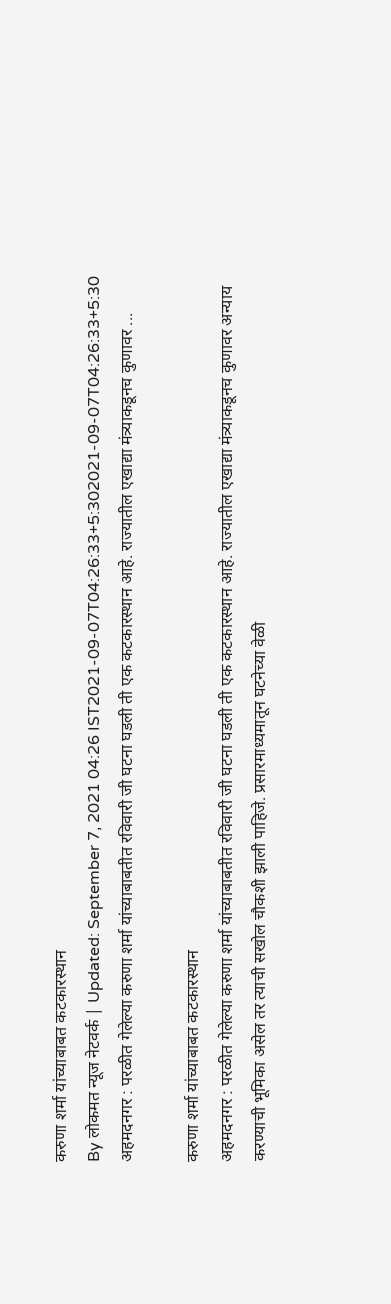करुणा शर्मा यांच्याबाबत कटकारस्थान
By लोकमत न्यूज नेटवर्क | Updated: September 7, 2021 04:26 IST2021-09-07T04:26:33+5:302021-09-07T04:26:33+5:30
अहमदनगर : परळीत गेलेल्या करुणा शर्मा यांच्याबाबतीत रविवारी जी घटना घडली ती एक कटकारस्थान आहे. राज्यातील एखाद्या मंत्र्याकडूनच कुणावर ...

करुणा शर्मा यांच्याबाबत कटकारस्थान
अहमदनगर : परळीत गेलेल्या करुणा शर्मा यांच्याबाबतीत रविवारी जी घटना घडली ती एक कटकारस्थान आहे. राज्यातील एखाद्या मंत्र्याकडूनच कुणावर अन्याय करण्याची भूमिका असेल तर त्याची सखोल चौकशी झाली पाहिजे. प्रसारमाध्यमातून घटनेच्या वेळी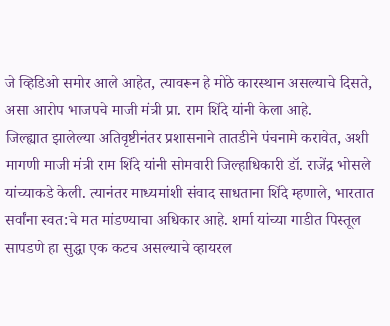जे व्हिडिओ समोर आले आहेत, त्यावरून हे मोठे कारस्थान असल्याचे दिसते, असा आरोप भाजपचे माजी मंत्री प्रा. राम शिंदे यांनी केला आहे.
जिल्ह्यात झालेल्या अतिवृष्टीनंतर प्रशासनाने तातडीने पंचनामे करावेत, अशी मागणी माजी मंत्री राम शिंदे यांनी सोमवारी जिल्हाधिकारी डॉ. राजेंद्र भोसले यांच्याकडे केली. त्यानंतर माध्यमांशी संवाद साधताना शिंदे म्हणाले, भारतात सर्वांना स्वत:चे मत मांडण्याचा अधिकार आहे. शर्मा यांच्या गाडीत पिस्तूल सापडणे हा सुद्धा एक कटच असल्याचे व्हायरल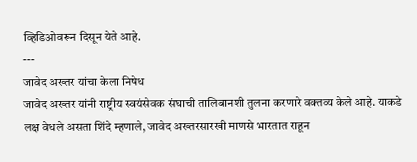व्हिडिओवरून दिसून येते आहे.
---
जावेद अख्तर यांचा केला निषेध
जावेद अख्तर यांनी राष्ट्रीय स्वयंसेवक संघाची तालिबानशी तुलना करणारे वक्तव्य केले आहे. याकडे लक्ष वेधले असता शिंदे म्हणाले, जावेद अख्तरसारखी माणसे भारतात राहून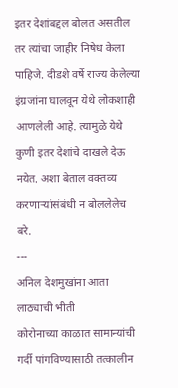इतर देशांबद्दल बोलत असतील तर त्यांचा जाहीर निषेध केला पाहिजे. दीडशे वर्षे राज्य केलेल्या इंग्रजांना घालवून येथे लोकशाही आणलेली आहे. त्यामुळे येथे कुणी इतर देशांचे दाखले देऊ नयेत. अशा बेताल वक्तव्य करणाऱ्यांसंबंधी न बोललेलेच बरे.
---
अनिल देशमुखांना आता लाठ्याची भीती
कोरोनाच्या काळात सामान्यांची गर्दी पांगविण्यासाठी तत्कालीन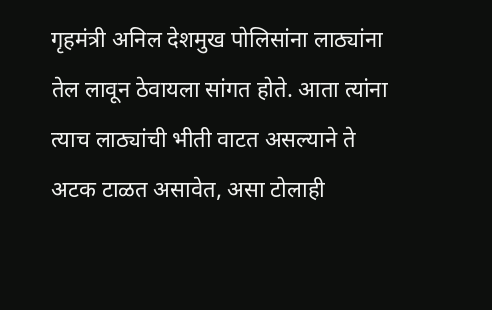गृहमंत्री अनिल देशमुख पोलिसांना लाठ्यांना तेल लावून ठेवायला सांगत होते. आता त्यांना त्याच लाठ्यांची भीती वाटत असल्याने ते अटक टाळत असावेत, असा टोलाही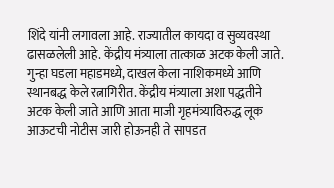शिंदे यांनी लगावला आहे. राज्यातील कायदा व सुव्यवस्था ढासळलेली आहे. केंद्रीय मंत्र्याला तात्काळ अटक केली जाते. गुन्हा घडला महाडमध्ये, दाखल केला नाशिकमध्ये आणि स्थानबद्ध केले रत्नागिरीत. केंद्रीय मंत्र्याला अशा पद्धतीने अटक केली जाते आणि आता माजी गृहमंत्र्याविरुद्ध लूक आऊटची नोटीस जारी होऊनही ते सापडत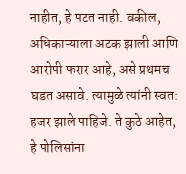नाहीत, हे पटत नाही. वकील, अधिकाऱ्याला अटक झाली आणि आरोपी फरार आहे, असे प्रथमच घडत असावे. त्यामुळे त्यांनी स्वत: हजर झाले पाहिजे. ते कुठे आहेत, हे पोलिसांना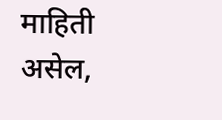माहिती असेल,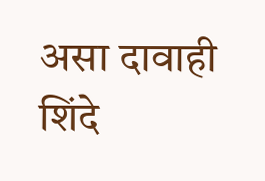असा दावाही शिंदे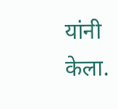यांनी केला.